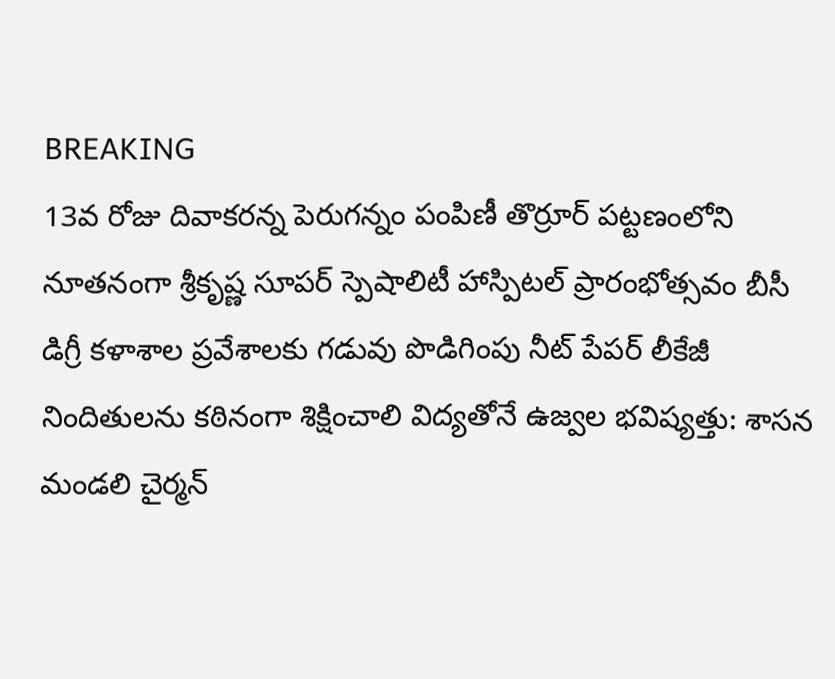BREAKING
13వ రోజు దివాకరన్న పెరుగన్నం పంపిణీ తొర్రూర్ పట్టణంలోని నూతనంగా శ్రీకృష్ణ సూపర్ స్పెషాలిటీ హాస్పిటల్ ప్రారంభోత్సవం బీసీ డిగ్రీ కళాశాల ప్రవేశాలకు గడువు పొడిగింపు నీట్ పేపర్ లీకేజీ నిందితులను కఠినంగా శిక్షించాలి విద్యతోనే ఉజ్వల భవిష్యత్తు: శాసన మండలి చైర్మన్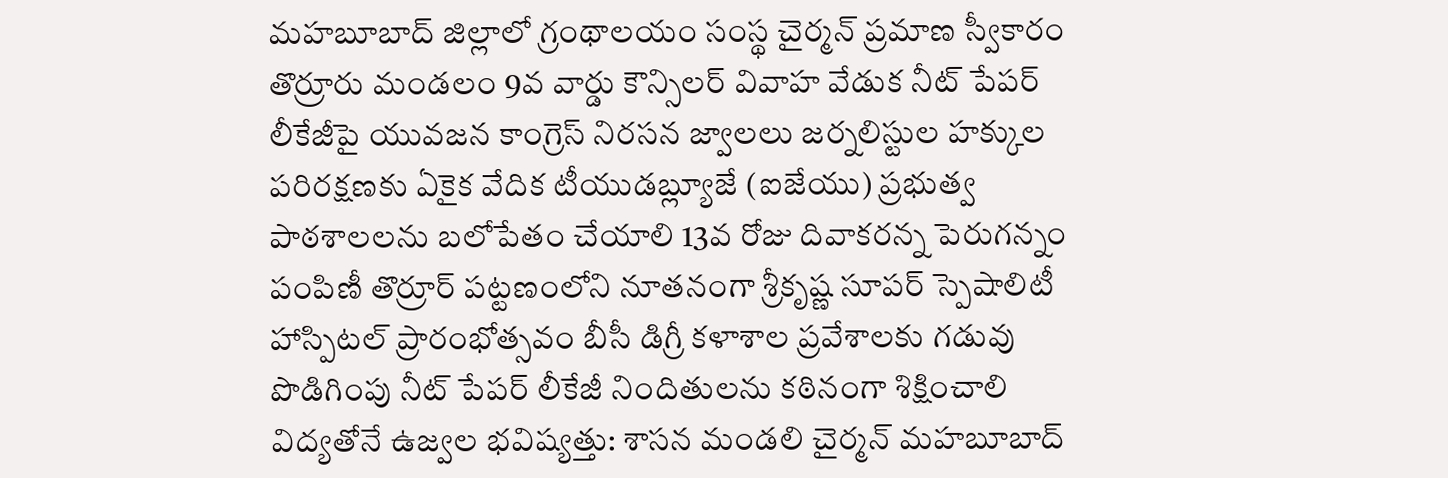మహబూబాద్ జిల్లాలో గ్రంథాలయం సంస్థ చైర్మన్ ప్రమాణ స్వీకారం తొర్రూరు మండలం 9వ వార్డు కౌన్సిలర్ వివాహ వేడుక నీట్ పేపర్ లీకేజీపై యువజన కాంగ్రెస్ నిరసన జ్వాలలు జర్నలిస్టుల హక్కుల పరిరక్షణకు ఏకైక వేదిక టీయుడబ్ల్యూజే (ఐజేయు) ప్రభుత్వ పాఠశాలలను బలోపేతం చేయాలి 13వ రోజు దివాకరన్న పెరుగన్నం పంపిణీ తొర్రూర్ పట్టణంలోని నూతనంగా శ్రీకృష్ణ సూపర్ స్పెషాలిటీ హాస్పిటల్ ప్రారంభోత్సవం బీసీ డిగ్రీ కళాశాల ప్రవేశాలకు గడువు పొడిగింపు నీట్ పేపర్ లీకేజీ నిందితులను కఠినంగా శిక్షించాలి విద్యతోనే ఉజ్వల భవిష్యత్తు: శాసన మండలి చైర్మన్ మహబూబాద్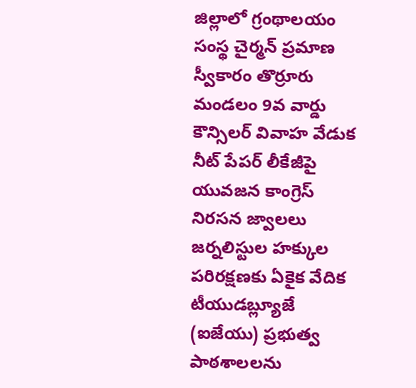జిల్లాలో గ్రంథాలయం సంస్థ చైర్మన్ ప్రమాణ స్వీకారం తొర్రూరు మండలం 9వ వార్డు కౌన్సిలర్ వివాహ వేడుక నీట్ పేపర్ లీకేజీపై యువజన కాంగ్రెస్ నిరసన జ్వాలలు జర్నలిస్టుల హక్కుల పరిరక్షణకు ఏకైక వేదిక టీయుడబ్ల్యూజే (ఐజేయు) ప్రభుత్వ పాఠశాలలను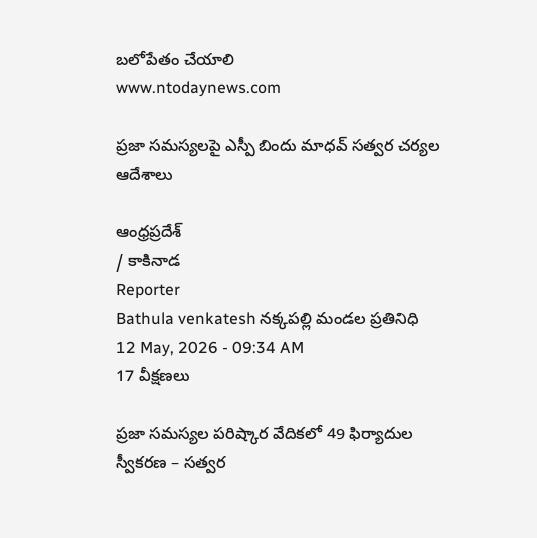బలోపేతం చేయాలి
www.ntodaynews.com

ప్రజా సమస్యలపై ఎస్పీ బిందు మాధవ్ సత్వర చర్యల ఆదేశాలు

ఆంధ్రప్రదేశ్
/ కాకినాడ
Reporter
Bathula venkatesh నక్కపల్లి మండల ప్రతినిధి
12 May, 2026 - 09:34 AM
17 వీక్షణలు

ప్రజా సమస్యల పరిష్కార వేదికలో 49 ఫిర్యాదుల స్వీకరణ – సత్వర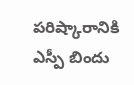పరిష్కారానికి ఎస్పీ బిందు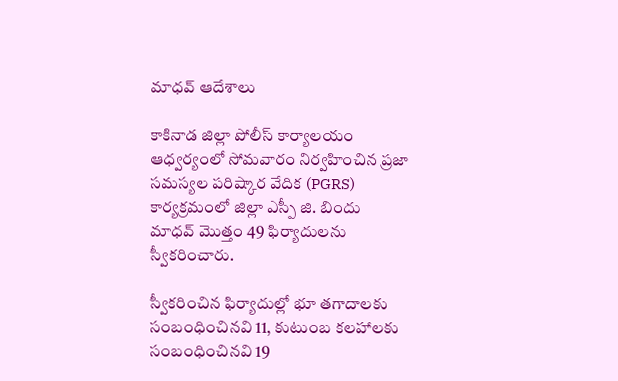మాధవ్ ఆదేశాలు

కాకినాడ జిల్లా పోలీస్ కార్యాలయం ఆధ్వర్యంలో సోమవారం నిర్వహించిన ప్రజా సమస్యల పరిష్కార వేదిక (PGRS) కార్యక్రమంలో జిల్లా ఎస్పీ జి. బిందు మాధవ్ మొత్తం 49 ఫిర్యాదులను స్వీకరించారు.

స్వీకరించిన ఫిర్యాదుల్లో భూ తగాదాలకు సంబంధించినవి 11, కుటుంబ కలహాలకు సంబంధించినవి 19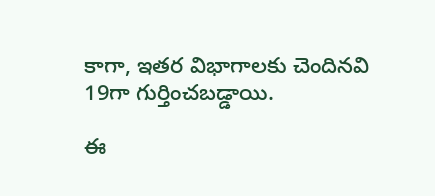కాగా, ఇతర విభాగాలకు చెందినవి 19గా గుర్తించబడ్డాయి.

ఈ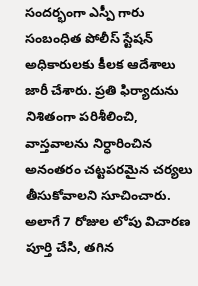సందర్భంగా ఎస్పీ గారు సంబంధిత పోలీస్ స్టేషన్ అధికారులకు కీలక ఆదేశాలు జారీ చేశారు. ప్రతి ఫిర్యాదును నిశితంగా పరిశీలించి, వాస్తవాలను నిర్ధారించిన అనంతరం చట్టపరమైన చర్యలు తీసుకోవాలని సూచించారు. అలాగే 7 రోజుల లోపు విచారణ పూర్తి చేసి, తగిన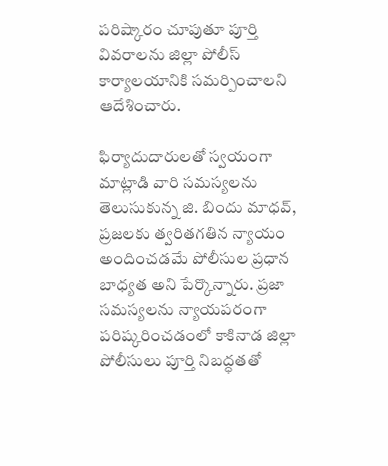పరిష్కారం చూపుతూ పూర్తి వివరాలను జిల్లా పోలీస్ కార్యాలయానికి సమర్పించాలని ఆదేశించారు.

ఫిర్యాదుదారులతో స్వయంగా మాట్లాడి వారి సమస్యలను తెలుసుకున్న జి. బిందు మాధవ్, ప్రజలకు త్వరితగతిన న్యాయం అందించడమే పోలీసుల ప్రధాన బాధ్యత అని పేర్కొన్నారు. ప్రజా సమస్యలను న్యాయపరంగా పరిష్కరించడంలో కాకినాడ జిల్లా పోలీసులు పూర్తి నిబద్ధతతో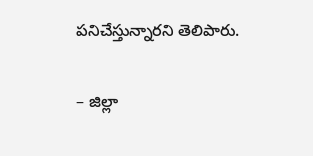పనిచేస్తున్నారని తెలిపారు.

– జిల్లా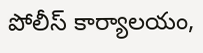పోలీస్ కార్యాలయం,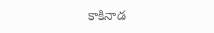కాకినాడ